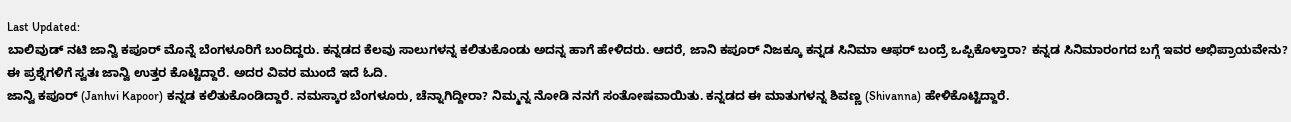Last Updated:
ಬಾಲಿವುಡ್ ನಟಿ ಜಾನ್ವಿ ಕಪೂರ್ ಮೊನ್ನೆ ಬೆಂಗಳೂರಿಗೆ ಬಂದಿದ್ದರು. ಕನ್ನಡದ ಕೆಲವು ಸಾಲುಗಳನ್ನ ಕಲಿತುಕೊಂಡು ಅದನ್ನ ಹಾಗೆ ಹೇಳಿದರು. ಆದರೆ, ಜಾನಿ ಕಪೂರ್ ನಿಜಕ್ಕೂ ಕನ್ನಡ ಸಿನಿಮಾ ಆಫರ್ ಬಂದ್ರೆ ಒಪ್ಪಿಕೊಳ್ತಾರಾ? ಕನ್ನಡ ಸಿನಿಮಾರಂಗದ ಬಗ್ಗೆ ಇವರ ಅಭಿಪ್ರಾಯವೇನು? ಈ ಪ್ರಶ್ನೆಗಳಿಗೆ ಸ್ವತಃ ಜಾನ್ವಿ ಉತ್ತರ ಕೊಟ್ಟಿದ್ದಾರೆ. ಅದರ ವಿವರ ಮುಂದೆ ಇದೆ ಓದಿ.
ಜಾನ್ವಿ ಕಪೂರ್ (Janhvi Kapoor) ಕನ್ನಡ ಕಲಿತುಕೊಂಡಿದ್ದಾರೆ. ನಮಸ್ಕಾರ ಬೆಂಗಳೂರು, ಚೆನ್ನಾಗಿದ್ದೀರಾ? ನಿಮ್ಮನ್ನ ನೋಡಿ ನನಗೆ ಸಂತೋಷವಾಯಿತು. ಕನ್ನಡದ ಈ ಮಾತುಗಳನ್ನ ಶಿವಣ್ಣ (Shivanna) ಹೇಳಿಕೊಟ್ಟಿದ್ದಾರೆ.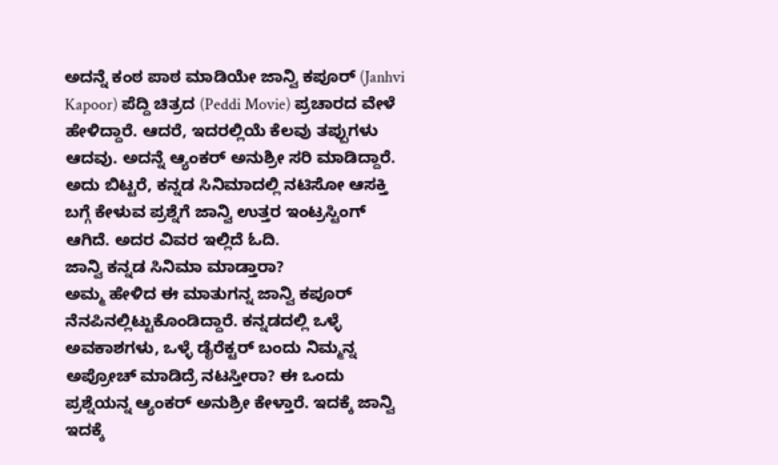ಅದನ್ನೆ ಕಂಠ ಪಾಠ ಮಾಡಿಯೇ ಜಾನ್ವಿ ಕಪೂರ್ (Janhvi Kapoor) ಪೆದ್ದಿ ಚಿತ್ರದ (Peddi Movie) ಪ್ರಚಾರದ ವೇಳೆ ಹೇಳಿದ್ದಾರೆ. ಆದರೆ, ಇದರಲ್ಲಿಯೆ ಕೆಲವು ತಪ್ಪುಗಳು ಆದವು. ಅದನ್ನೆ ಆ್ಯಂಕರ್ ಅನುಶ್ರೀ ಸರಿ ಮಾಡಿದ್ದಾರೆ. ಅದು ಬಿಟ್ಟರೆ, ಕನ್ನಡ ಸಿನಿಮಾದಲ್ಲಿ ನಟಿಸೋ ಆಸಕ್ತಿ ಬಗ್ಗೆ ಕೇಳುವ ಪ್ರಶ್ನೆಗೆ ಜಾನ್ವಿ ಉತ್ತರ ಇಂಟ್ರಸ್ಟಿಂಗ್ ಆಗಿದೆ. ಅದರ ವಿವರ ಇಲ್ಲಿದೆ ಓದಿ.
ಜಾನ್ವಿ ಕನ್ನಡ ಸಿನಿಮಾ ಮಾಡ್ತಾರಾ?
ಅಮ್ಮ ಹೇಳಿದ ಈ ಮಾತುಗನ್ನ ಜಾನ್ವಿ ಕಪೂರ್ ನೆನಪಿನಲ್ಲಿಟ್ಟುಕೊಂಡಿದ್ದಾರೆ. ಕನ್ನಡದಲ್ಲಿ ಒಳ್ಳೆ ಅವಕಾಶಗಳು, ಒಳ್ಳೆ ಡೈರೆಕ್ಟರ್ ಬಂದು ನಿಮ್ಮನ್ನ ಅಪ್ರೋಚ್ ಮಾಡಿದ್ರೆ ನಟಸ್ತೀರಾ? ಈ ಒಂದು ಪ್ರಶ್ನೆಯನ್ನ ಆ್ಯಂಕರ್ ಅನುಶ್ರೀ ಕೇಳ್ತಾರೆ. ಇದಕ್ಕೆ ಜಾನ್ವಿ ಇದಕ್ಕೆ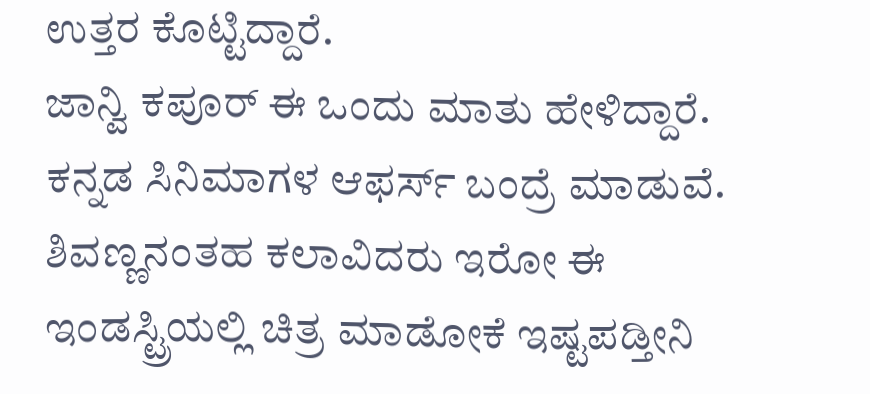ಉತ್ತರ ಕೊಟ್ಟಿದ್ದಾರೆ.
ಜಾನ್ವಿ ಕಪೂರ್ ಈ ಒಂದು ಮಾತು ಹೇಳಿದ್ದಾರೆ. ಕನ್ನಡ ಸಿನಿಮಾಗಳ ಆಫರ್ಸ್ ಬಂದ್ರೆ ಮಾಡುವೆ. ಶಿವಣ್ಣನಂತಹ ಕಲಾವಿದರು ಇರೋ ಈ ಇಂಡಸ್ಟ್ರಿಯಲ್ಲಿ ಚಿತ್ರ ಮಾಡೋಕೆ ಇಷ್ಟಪಡ್ತೀನಿ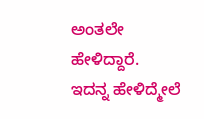ಅಂತಲೇ ಹೇಳಿದ್ದಾರೆ.
ಇದನ್ನ ಹೇಳಿದ್ಮೇಲೆ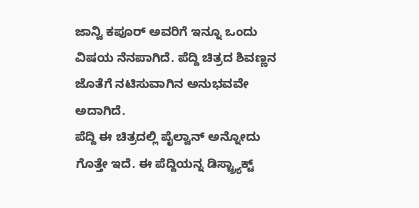ಜಾನ್ವಿ ಕಪೂರ್ ಅವರಿಗೆ ಇನ್ನೂ ಒಂದು ವಿಷಯ ನೆನಪಾಗಿದೆ. ಪೆದ್ದಿ ಚಿತ್ರದ ಶಿವಣ್ಣನ ಜೊತೆಗೆ ನಟಿಸುವಾಗಿನ ಅನುಭವವೇ ಅದಾಗಿದೆ.
ಪೆದ್ದಿ ಈ ಚಿತ್ರದಲ್ಲಿ ಪೈಲ್ವಾನ್ ಅನ್ನೋದು ಗೊತ್ತೇ ಇದೆ. ಈ ಪೆದ್ದಿಯನ್ನ ಡಿಸ್ಟ್ರ್ಯಾಕ್ಟ್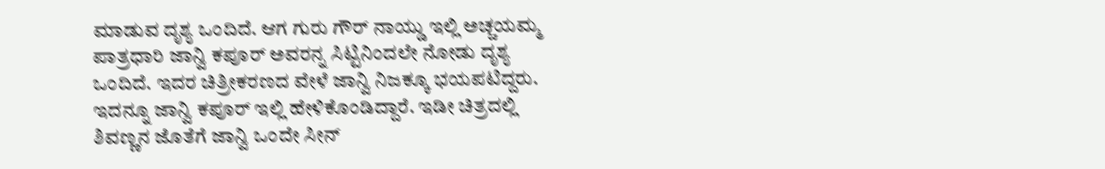ಮಾಡುವ ದೃಶ್ಯ ಒಂದಿದೆ. ಆಗ ಗುರು ಗೌರ್ ನಾಯ್ಡು ಇಲ್ಲಿ ಅಚ್ಚಯಮ್ಮ ಪಾತ್ರಧಾರಿ ಜಾನ್ವಿ ಕಪೂರ್ ಅವರನ್ನ ಸಿಟ್ಟಿನಿಂದಲೇ ನೋಡು ದೃಶ್ಯ ಒಂದಿದೆ. ಇದರ ಚಿತ್ರೀಕರಣದ ವೇಳೆ ಜಾನ್ವಿ ನಿಜಕ್ಕೂ ಭಯಪಟಿದ್ದರು.
ಇದನ್ನೂ ಜಾನ್ವಿ ಕಪೂರ್ ಇಲ್ಲಿ ಹೇಳಿಕೊಂಡಿದ್ದಾರೆ. ಇಡೀ ಚಿತ್ರದಲ್ಲಿ ಶಿವಣ್ಣನ ಜೊತೆಗೆ ಜಾನ್ವಿ ಒಂದೇ ಸೀನ್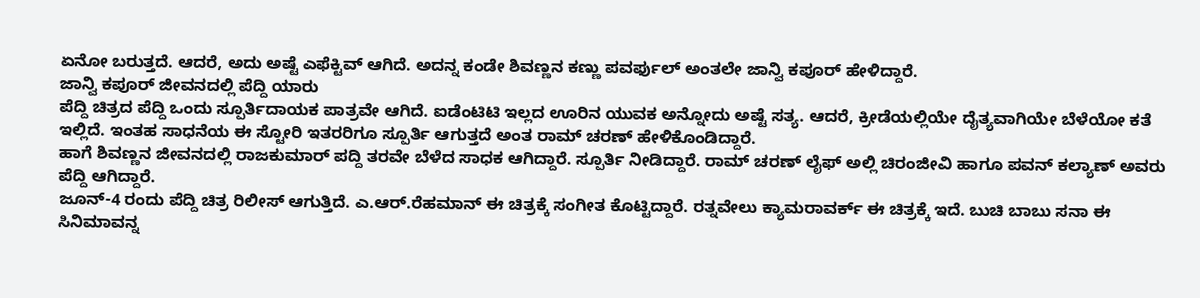ಏನೋ ಬರುತ್ತದೆ. ಆದರೆ, ಅದು ಅಷ್ಟೆ ಎಫೆಕ್ಟಿವ್ ಆಗಿದೆ. ಅದನ್ನ ಕಂಡೇ ಶಿವಣ್ಣನ ಕಣ್ಣು ಪವರ್ಫುಲ್ ಅಂತಲೇ ಜಾನ್ವಿ ಕಪೂರ್ ಹೇಳಿದ್ದಾರೆ.
ಜಾನ್ವಿ ಕಪೂರ್ ಜೀವನದಲ್ಲಿ ಪೆದ್ದಿ ಯಾರು
ಪೆದ್ದಿ ಚಿತ್ರದ ಪೆದ್ದಿ ಒಂದು ಸ್ಪೂರ್ತಿದಾಯಕ ಪಾತ್ರವೇ ಆಗಿದೆ. ಐಡೆಂಟಿಟಿ ಇಲ್ಲದ ಊರಿನ ಯುವಕ ಅನ್ನೋದು ಅಷ್ಟೆ ಸತ್ಯ. ಆದರೆ, ಕ್ರೀಡೆಯಲ್ಲಿಯೇ ದೈತ್ಯವಾಗಿಯೇ ಬೆಳೆಯೋ ಕತೆ ಇಲ್ಲಿದೆ. ಇಂತಹ ಸಾಧನೆಯ ಈ ಸ್ಟೋರಿ ಇತರರಿಗೂ ಸ್ಪೂರ್ತಿ ಆಗುತ್ತದೆ ಅಂತ ರಾಮ್ ಚರಣ್ ಹೇಳಿಕೊಂಡಿದ್ದಾರೆ.
ಹಾಗೆ ಶಿವಣ್ಣನ ಜೀವನದಲ್ಲಿ ರಾಜಕುಮಾರ್ ಪದ್ದಿ ತರವೇ ಬೆಳೆದ ಸಾಧಕ ಆಗಿದ್ದಾರೆ. ಸ್ಪೂರ್ತಿ ನೀಡಿದ್ದಾರೆ. ರಾಮ್ ಚರಣ್ ಲೈಫ್ ಅಲ್ಲಿ ಚಿರಂಜೀವಿ ಹಾಗೂ ಪವನ್ ಕಲ್ಯಾಣ್ ಅವರು ಪೆದ್ದಿ ಆಗಿದ್ದಾರೆ.
ಜೂನ್-4 ರಂದು ಪೆದ್ದಿ ಚಿತ್ರ ರಿಲೀಸ್ ಆಗುತ್ತಿದೆ. ಎ.ಆರ್.ರೆಹಮಾನ್ ಈ ಚಿತ್ರಕ್ಕೆ ಸಂಗೀತ ಕೊಟ್ಟಿದ್ದಾರೆ. ರತ್ನವೇಲು ಕ್ಯಾಮರಾವರ್ಕ್ ಈ ಚಿತ್ರಕ್ಕೆ ಇದೆ. ಬುಚಿ ಬಾಬು ಸನಾ ಈ ಸಿನಿಮಾವನ್ನ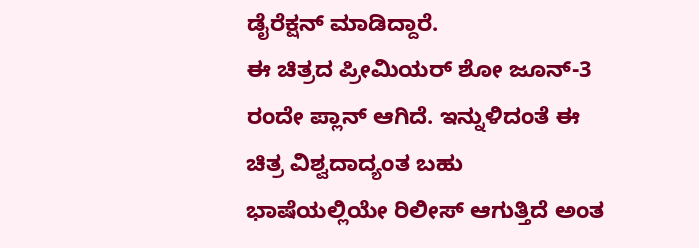ಡೈರೆಕ್ಷನ್ ಮಾಡಿದ್ದಾರೆ.
ಈ ಚಿತ್ರದ ಪ್ರೀಮಿಯರ್ ಶೋ ಜೂನ್-3 ರಂದೇ ಪ್ಲಾನ್ ಆಗಿದೆ. ಇನ್ನುಳಿದಂತೆ ಈ ಚಿತ್ರ ವಿಶ್ವದಾದ್ಯಂತ ಬಹು ಭಾಷೆಯಲ್ಲಿಯೇ ರಿಲೀಸ್ ಆಗುತ್ತಿದೆ ಅಂತ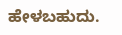ಹೇಳಬಹುದು.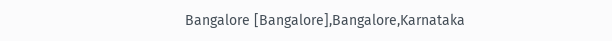Bangalore [Bangalore],Bangalore,Karnataka